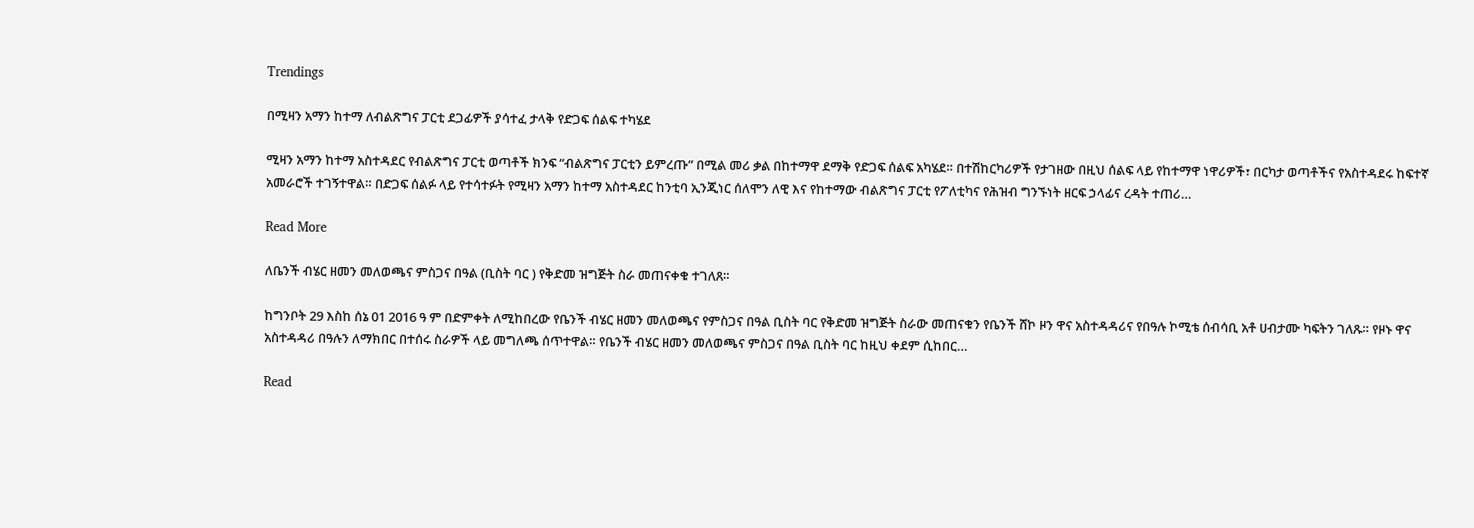Trendings

በሚዛን አማን ከተማ ለብልጽግና ፓርቲ ደጋፊዎች ያሳተፈ ታላቅ የድጋፍ ሰልፍ ተካሄደ

ሚዛን አማን ከተማ አስተዳደር የብልጽግና ፓርቲ ወጣቶች ክንፍ “ብልጽግና ፓርቲን ይምረጡ” በሚል መሪ ቃል በከተማዋ ደማቅ የድጋፍ ሰልፍ አካሄደ። በተሽከርካሪዎች የታገዘው በዚህ ሰልፍ ላይ የከተማዋ ነዋሪዎች፣ በርካታ ወጣቶችና የአስተዳደሩ ከፍተኛ አመራሮች ተገኝተዋል። በድጋፍ ሰልፉ ላይ የተሳተፉት የሚዛን አማን ከተማ አስተዳደር ከንቲባ ኢንጂነር ሰለሞን ለዊ እና የከተማው ብልጽግና ፓርቲ የፖለቲካና የሕዝብ ግንኙነት ዘርፍ ኃላፊና ረዳት ተጠሪ…

Read More

ለቤንች ብሄር ዘመን መለወጫና ምስጋና በዓል (ቢስት ባር ) የቅድመ ዝግጅት ስራ መጠናቀቁ ተገለጸ።

ከግንቦት 29 እስከ ሰኔ 01 2016 ዓ ም በድምቀት ለሚከበረው የቤንች ብሄር ዘመን መለወጫና የምስጋና በዓል ቢስት ባር የቅድመ ዝግጅት ስራው መጠናቁን የቤንች ሸኮ ዞን ዋና አስተዳዳሪና የበዓሉ ኮሚቴ ሰብሳቢ አቶ ሀብታሙ ካፍትን ገለጹ። የዞኑ ዋና አስተዳዳሪ በዓሉን ለማክበር በተሰሩ ስራዎች ላይ መግለጫ ሰጥተዋል። የቤንች ብሄር ዘመን መለወጫና ምስጋና በዓል ቢስት ባር ከዚህ ቀደም ሲከበር…

Read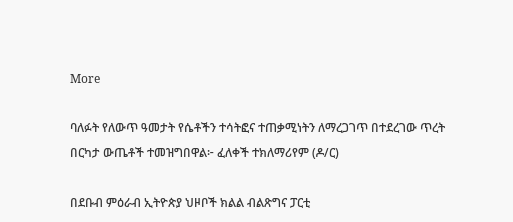More

ባለፉት የለውጥ ዓመታት የሴቶችን ተሳትፎና ተጠቃሚነትን ለማረጋገጥ በተደረገው ጥረት በርካታ ውጤቶች ተመዝግበዋል፦ ፈለቀች ተክለማሪየም (ዶ/ር)

በደቡብ ምዕራብ ኢትዮጵያ ህዞቦች ክልል ብልጽግና ፓርቲ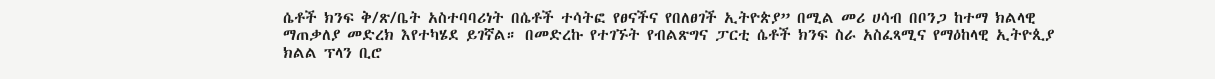ሴቶች ክንፍ ቅ/ጽ/ቤት አስተባባሪነት በሴቶች ተሳትፎ የፀናችና የበለፀገች ኢትዮጵያ” በሚል መሪ ሀሳብ በቦንጋ ከተማ ክልላዊ ማጠቃለያ መድረክ እየተካሄደ ይገኛል። በመድረኩ የተገኙት የብልጽግና ፓርቲ ሴቶች ክንፍ ስራ አስፈጻሚና የማዕከላዊ ኢትዮጲያ ክልል ፕላን ቢሮ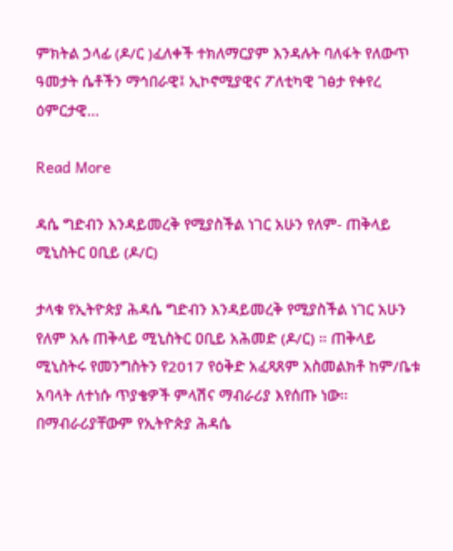ምክትል ኃላፊ (ዶ/ር )ፈለቀች ተክለማርያም እንዳሉት ባለፋት የለውጥ ዓመታት ሴቶችን ማኅበራዊ፤ ኢኮኖሚያዊና ፖለቲካዊ ገፅታ የቀየረ ዕምርታዊ…

Read More

ዳሴ ግድብን እንዳይመረቅ የሚያስችል ነገር አሁን የለም- ጠቅላይ ሚኒስትር ዐቢይ (ዶ/ር)

ታላቁ የኢትዮጵያ ሕዳሴ ግድብን እንዳይመረቅ የሚያስችል ነገር አሁን የለም አሉ ጠቅላይ ሚኒስትር ዐቢይ አሕመድ (ዶ/ር) ። ጠቅላይ ሚኒስትሩ የመንግስትን የ2017 የዕቅድ አፈጻጸም አስመልክቶ ከም/ቤቱ አባላት ለተነሱ ጥያቄዎች ምላሽና ማብራሪያ እየሰጡ ነው፡፡ በማብራሪያቸውም የኢትዮጵያ ሕዳሴ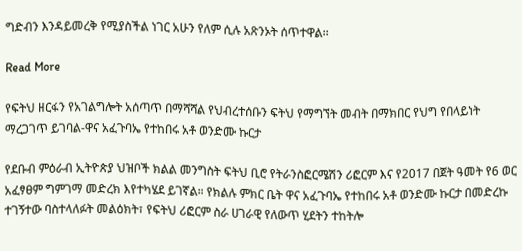ግድብን እንዳይመረቅ የሚያስችል ነገር አሁን የለም ሲሉ አጽንኦት ሰጥተዋል፡፡

Read More

የፍትህ ዘርፋን የአገልግሎት አሰጣጥ በማሻሻል የህብረተሰቡን ፍትህ የማግኘት መብት በማክበር የህግ የበላይነት ማረጋገጥ ይገባል-ዋና አፈጉባኤ የተከበሩ አቶ ወንድሙ ኩርታ

የደቡብ ምዕራብ ኢትዮጵያ ህዝቦች ክልል መንግስት ፍትህ ቢሮ የትራንስፎርሜሽን ሪፎርም እና የ2017 በጀት ዓመት የ6 ወር አፈፃፀም ግምገማ መድረክ እየተካሄደ ይገኛል። የክልሉ ምክር ቤት ዋና አፈጉባኤ የተከበሩ አቶ ወንድሙ ኩርታ በመድረኩ ተገኝተው ባስተላለፉት መልዕክት፣ የፍትህ ሪፎርም ስራ ሀገራዊ የለውጥ ሂደትን ተከትሎ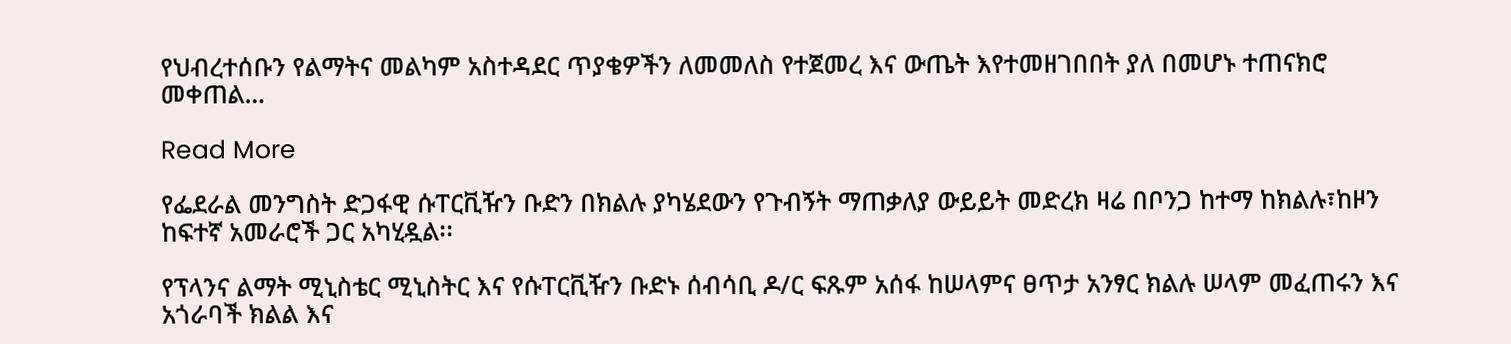የህብረተሰቡን የልማትና መልካም አስተዳደር ጥያቄዎችን ለመመለስ የተጀመረ እና ውጤት እየተመዘገበበት ያለ በመሆኑ ተጠናክሮ መቀጠል…

Read More

የፌደራል መንግስት ድጋፋዊ ሱፐርቪዥን ቡድን በክልሉ ያካሄደውን የጉብኝት ማጠቃለያ ውይይት መድረክ ዛሬ በቦንጋ ከተማ ከክልሉ፣ከዞን ከፍተኛ አመራሮች ጋር አካሂዷል፡፡

የፕላንና ልማት ሚኒስቴር ሚኒስትር እና የሱፐርቪዥን ቡድኑ ሰብሳቢ ዶ/ር ፍጹም አሰፋ ከሠላምና ፀጥታ አንፃር ክልሉ ሠላም መፈጠሩን እና አጎራባች ክልል እና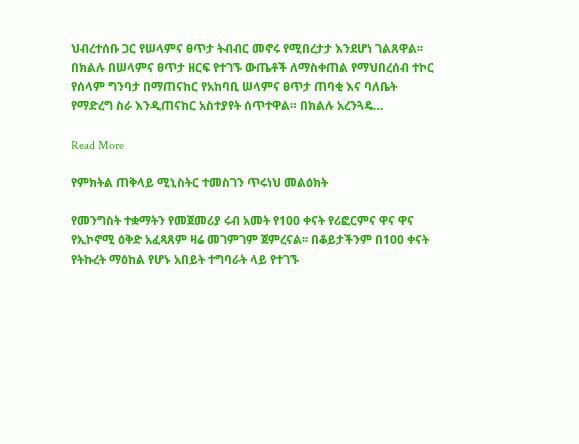ህብረተሰቡ ጋር የሠላምና ፀጥታ ትብብር መኖሩ የሚበረታታ እንደሆነ ገልጸዋል፡፡ በክልሉ በሠላምና ፀጥታ ዘርፍ የተገኙ ውጤቶች ለማስቀጠል የማህበረሰብ ተኮር የሰላም ግንባታ በማጠናከር የአከባቢ ሠላምና ፀጥታ ጠባቂ እና ባለቤት የማድረግ ስራ እንዲጠናከር አስተያየት ሰጥተዋል። በክልሉ አረንጓዴ…

Read More

የምክትል ጠቅላይ ሚኒስትር ተመስገን ጥሩነህ መልዕክት

የመንግስት ተቋማትን የመጀመሪያ ሩብ አመት የ100 ቀናት የሪፎርምና ዋና ዋና የኢኮኖሚ ዕቅድ አፈጻጸም ዛሬ መገምገም ጀምረናል፡፡ በቆይታችንም በ100 ቀናት የትኩረት ማዕከል የሆኑ አበይት ተግባራት ላይ የተገኙ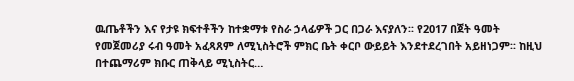ዉጤቶችን እና የታዩ ክፍተቶችን ከተቋማቱ የስራ ኃላፊዎች ጋር በጋራ እናያለን፡፡ የ2017 በጀት ዓመት የመጀመሪያ ሩብ ዓመት አፈጻጸም ለሚኒስትሮች ምክር ቤት ቀርቦ ውይይት እንደተደረገበት አይዘነጋም፡፡ ከዚህ በተጨማሪም ክቡር ጠቅላይ ሚኒስትር…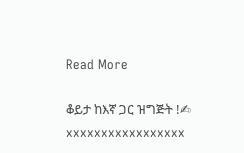Read More

ቆይታ ከእኛ ጋር ዝግጅት !✍         xxxxxxxxxxxxxxxxx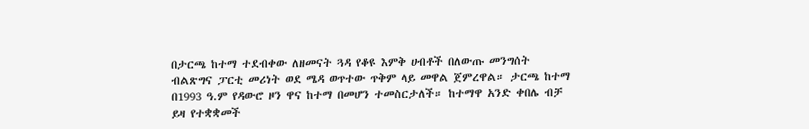በታርጫ ከተማ ተደብቀው ለዘመናት ጓዳ የቆዩ እምቅ ሀብቶች በለውጡ መንግሰት ብልጽግና ፓርቲ መሪነት ወደ ሜዳ ወጥተው ጥቅም ላይ መዋል ጀምረዋል። ታርጫ ከተማ በ1993 ዓ.ም የዳውሮ ዞን ዋና ከተማ በመሆን ተመስርታለች። ከተማዋ አንድ ቀበሌ ብቻ ይዛ የተቋቋመች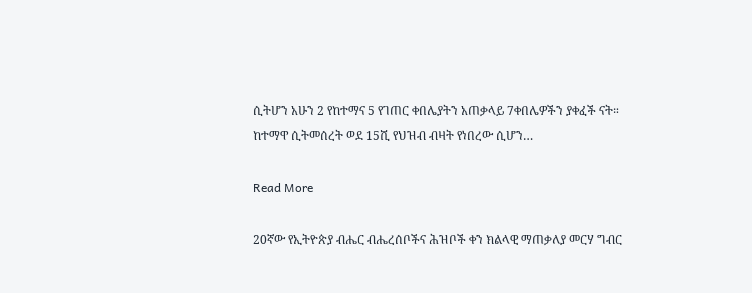ሲትሆን አሁን 2 የከተማና 5 የገጠር ቀበሌያትን አጠቃላይ 7ቀበሌዎችን ያቀፈች ናት። ከተማዋ ሲትመሰረት ወደ 15ሺ የህዝብ ብዛት የነበረው ሲሆን…

Read More

20ኛው የኢትዮጵያ ብሔር ብሔረሰቦችና ሕዝቦች ቀን ክልላዊ ማጠቃለያ መርሃ ግብር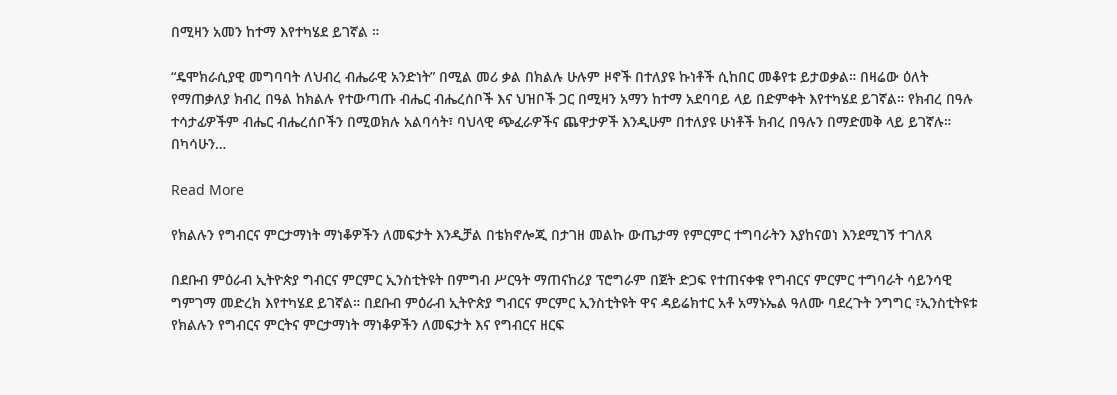በሚዛን አመን ከተማ እየተካሄደ ይገኛል ።

“ዴሞክራሲያዊ መግባባት ለህብረ ብሔራዊ አንድነት” በሚል መሪ ቃል በክልሉ ሁሉም ዞኖች በተለያዩ ኩነቶች ሲከበር መቆየቱ ይታወቃል። በዛሬው ዕለት የማጠቃለያ ክብረ በዓል ከክልሉ የተውጣጡ ብሔር ብሔረሰቦች እና ህዝቦች ጋር በሚዛን አማን ከተማ አደባባይ ላይ በድምቀት እየተካሄደ ይገኛል። የክብረ በዓሉ ተሳታፊዎችም ብሔር ብሔረሰቦችን በሚወክሉ አልባሳት፣ ባህላዊ ጭፈራዎችና ጨዋታዎች እንዲሁም በተለያዩ ሁነቶች ክብረ በዓሉን በማድመቅ ላይ ይገኛሉ። በካሳሁን…

Read More

የክልሉን የግብርና ምርታማነት ማነቆዎችን ለመፍታት እንዲቻል በቴክኖሎጂ በታገዘ መልኩ ውጤታማ የምርምር ተግባራትን እያከናወነ እንደሚገኝ ተገለጸ

በደቡብ ምዕራብ ኢትዮጵያ ግብርና ምርምር ኢንስቲትዩት በምግብ ሥርዓት ማጠናከሪያ ፕሮግራም በጀት ድጋፍ የተጠናቀቁ የግብርና ምርምር ተግባራት ሳይንሳዊ ግምገማ መድረክ እየተካሄደ ይገኛል። በደቡብ ምዕራብ ኢትዮጵያ ግብርና ምርምር ኢንስቲትዩት ዋና ዳይሬክተር አቶ አማኑኤል ዓለሙ ባደረጉት ንግግር ፣ኢንስቲትዩቱ የክልሉን የግብርና ምርትና ምርታማነት ማነቆዎችን ለመፍታት እና የግብርና ዘርፍ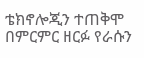ቴክኖሎጂን ተጠቅሞ በምርምር ዘርፉ የራሱን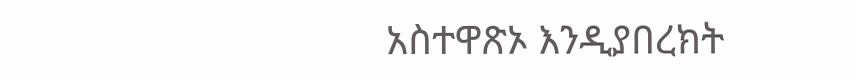አስተዋጽኦ እንዲያበረክት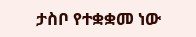ታስቦ የተቋቋመ ነው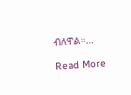ብለዋል።…

Read More